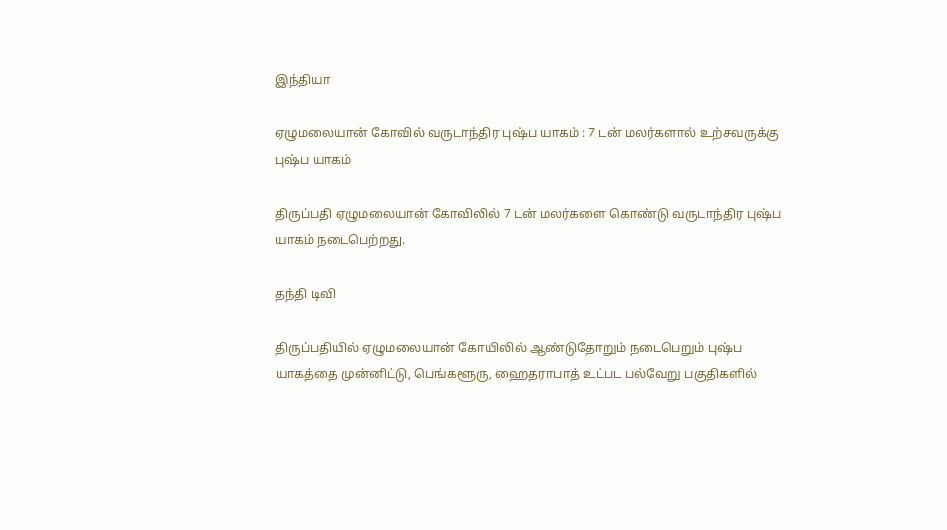இந்தியா

ஏழுமலையான் கோவில் வருடாந்திர புஷ்ப யாகம் : 7 டன் மலர்களால் உற்சவருக்கு புஷ்ப யாகம்

திருப்பதி ஏழுமலையான் கோவிலில் 7 டன் மலர்களை கொண்டு வருடாந்திர புஷ்ப யாகம் நடைபெற்றது.

தந்தி டிவி

திருப்பதியில் ஏழுமலையான் கோயிலில் ஆண்டுதோறும் நடைபெறும் புஷ்ப யாகத்தை முன்னிட்டு, பெங்களூரு, ஹைதராபாத் உட்பட பல்வேறு பகுதிகளில்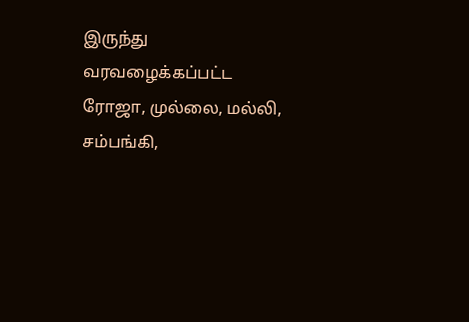இருந்து வரவழைக்கப்பட்ட ரோஜா, முல்லை, மல்லி, சம்பங்கி,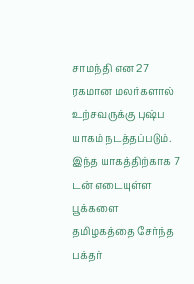சாமந்தி என 27 ரகமான மலர்களால் உற்சவருக்கு புஷ்ப யாகம் நடத்தப்படும். இந்த யாகத்திற்காக 7 டன் எடையுள்ள பூக்களை தமிழகத்தை சேர்ந்த பக்தர்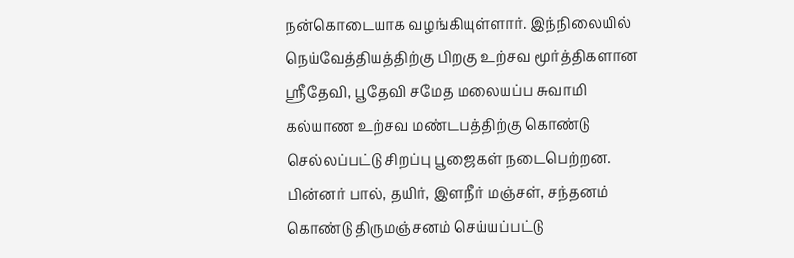நன்கொடையாக வழங்கியுள்ளார். இந்நிலையில் நெய்வேத்தியத்திற்கு பிறகு உற்சவ மூர்த்திகளான ஸ்ரீதேவி, பூதேவி சமேத மலையப்ப சுவாமி கல்யாண உற்சவ மண்டபத்திற்கு கொண்டு செல்லப்பட்டு சிறப்பு பூஜைகள் நடைபெற்றன. பின்னர் பால், தயிர், இளநீர் மஞ்சள், சந்தனம் கொண்டு திருமஞ்சனம் செய்யப்பட்டு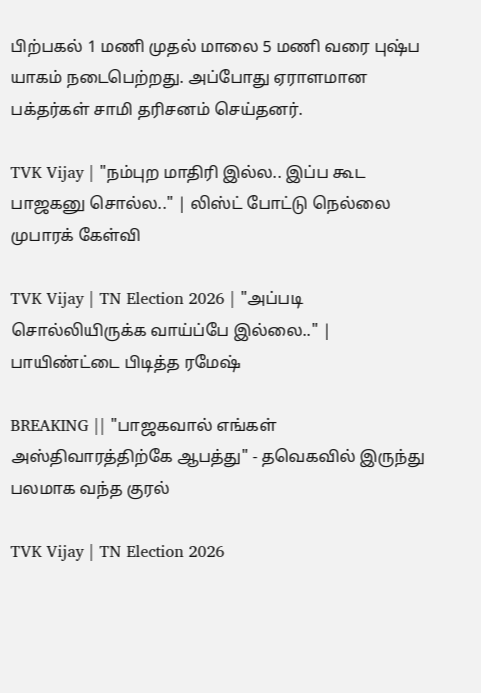பிற்பகல் 1 மணி முதல் மாலை 5 மணி வரை புஷ்ப யாகம் நடைபெற்றது. அப்போது ஏராளமான பக்தர்கள் சாமி தரிசனம் செய்தனர்.

TVK Vijay | "நம்புற மாதிரி இல்ல.. இப்ப கூட பாஜகனு சொல்ல.." | லிஸ்ட் போட்டு நெல்லை முபாரக் கேள்வி

TVK Vijay | TN Election 2026 | "அப்படி சொல்லியிருக்க வாய்ப்பே இல்லை.." | பாயிண்ட்டை பிடித்த ரமேஷ்

BREAKING || "பாஜகவால் எங்கள் அஸ்திவாரத்திற்கே ஆபத்து" - தவெகவில் இருந்து பலமாக வந்த குரல்

TVK Vijay | TN Election 2026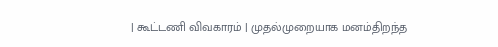| கூட்டணி விவகாரம் | முதல்முறையாக மனம்திறந்த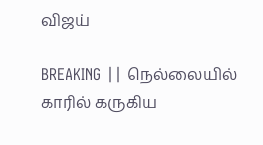விஜய்

BREAKING || நெல்லையில் காரில் கருகிய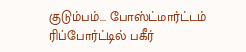குடும்பம்... போஸ்ட்மார்ட்டம் ரிப்போர்ட்டில் பகீர்